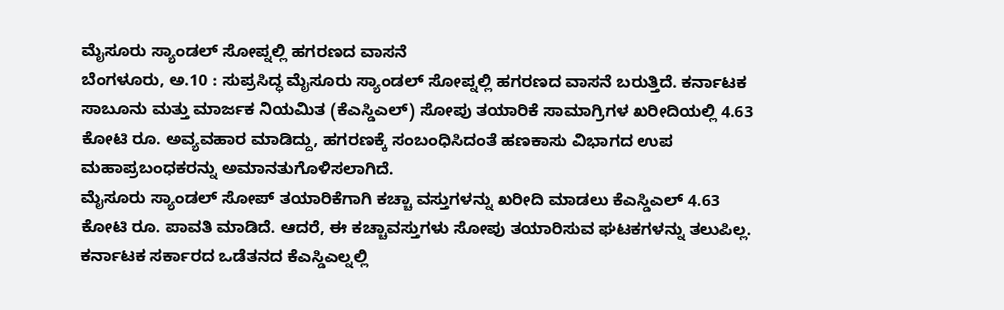ಮೈಸೂರು ಸ್ಯಾಂಡಲ್ ಸೋಪ್ನಲ್ಲಿ ಹಗರಣದ ವಾಸನೆ
ಬೆಂಗಳೂರು, ಅ.10 : ಸುಪ್ರಸಿದ್ಧ ಮೈಸೂರು ಸ್ಯಾಂಡಲ್ ಸೋಪ್ನಲ್ಲಿ ಹಗರಣದ ವಾಸನೆ ಬರುತ್ತಿದೆ. ಕರ್ನಾಟಕ ಸಾಬೂನು ಮತ್ತು ಮಾರ್ಜಕ ನಿಯಮಿತ (ಕೆಎಸ್ಡಿಎಲ್) ಸೋಪು ತಯಾರಿಕೆ ಸಾಮಾಗ್ರಿಗಳ ಖರೀದಿಯಲ್ಲಿ 4.63 ಕೋಟಿ ರೂ. ಅವ್ಯವಹಾರ ಮಾಡಿದ್ದು, ಹಗರಣಕ್ಕೆ ಸಂಬಂಧಿಸಿದಂತೆ ಹಣಕಾಸು ವಿಭಾಗದ ಉಪ ಮಹಾಪ್ರಬಂಧಕರನ್ನು ಅಮಾನತುಗೊಳಿಸಲಾಗಿದೆ.
ಮೈಸೂರು ಸ್ಯಾಂಡಲ್ ಸೋಪ್ ತಯಾರಿಕೆಗಾಗಿ ಕಚ್ಚಾ ವಸ್ತುಗಳನ್ನು ಖರೀದಿ ಮಾಡಲು ಕೆಎಸ್ಡಿಎಲ್ 4.63 ಕೋಟಿ ರೂ. ಪಾವತಿ ಮಾಡಿದೆ. ಆದರೆ, ಈ ಕಚ್ಚಾವಸ್ತುಗಳು ಸೋಪು ತಯಾರಿಸುವ ಘಟಕಗಳನ್ನು ತಲುಪಿಲ್ಲ. ಕರ್ನಾಟಕ ಸರ್ಕಾರದ ಒಡೆತನದ ಕೆಎಸ್ಡಿಎಲ್ನಲ್ಲಿ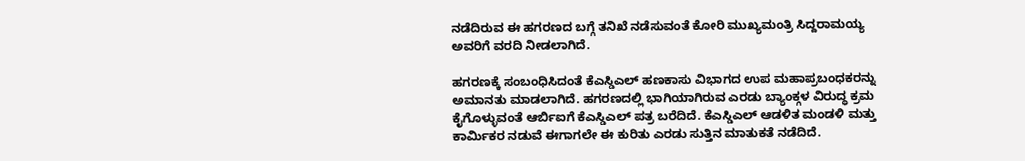ನಡೆದಿರುವ ಈ ಹಗರಣದ ಬಗ್ಗೆ ತನಿಖೆ ನಡೆಸುವಂತೆ ಕೋರಿ ಮುಖ್ಯಮಂತ್ರಿ ಸಿದ್ದರಾಮಯ್ಯ ಅವರಿಗೆ ವರದಿ ನೀಡಲಾಗಿದೆ.

ಹಗರಣಕ್ಕೆ ಸಂಬಂಧಿಸಿದಂತೆ ಕೆಎಸ್ಡಿಎಲ್ ಹಣಕಾಸು ವಿಭಾಗದ ಉಪ ಮಹಾಪ್ರಬಂಧಕರನ್ನು ಅಮಾನತು ಮಾಡಲಾಗಿದೆ. ಹಗರಣದಲ್ಲಿ ಭಾಗಿಯಾಗಿರುವ ಎರಡು ಬ್ಯಾಂಕ್ಗಳ ವಿರುದ್ಧ ಕ್ರಮ ಕೈಗೊಳ್ಳುವಂತೆ ಆರ್ಬಿಐಗೆ ಕೆಎಸ್ಡಿಎಲ್ ಪತ್ರ ಬರೆದಿದೆ. ಕೆಎಸ್ಡಿಎಲ್ ಆಡಳಿತ ಮಂಡಳಿ ಮತ್ತು ಕಾರ್ಮಿಕರ ನಡುವೆ ಈಗಾಗಲೇ ಈ ಕುರಿತು ಎರಡು ಸುತ್ತಿನ ಮಾತುಕತೆ ನಡೆದಿದೆ.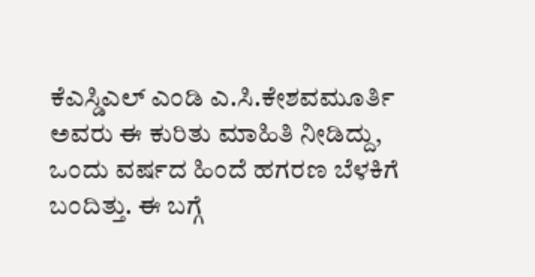ಕೆಎಸ್ಡಿಎಲ್ ಎಂಡಿ ಎ.ಸಿ.ಕೇಶವಮೂರ್ತಿ ಅವರು ಈ ಕುರಿತು ಮಾಹಿತಿ ನೀಡಿದ್ದು, ಒಂದು ವರ್ಷದ ಹಿಂದೆ ಹಗರಣ ಬೆಳಕಿಗೆ ಬಂದಿತ್ತು. ಈ ಬಗ್ಗೆ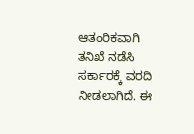ಆತಂರಿಕವಾಗಿ ತನಿಖೆ ನಡೆಸಿ ಸರ್ಕಾರಕ್ಕೆ ವರದಿ ನೀಡಲಾಗಿದೆ. ಈ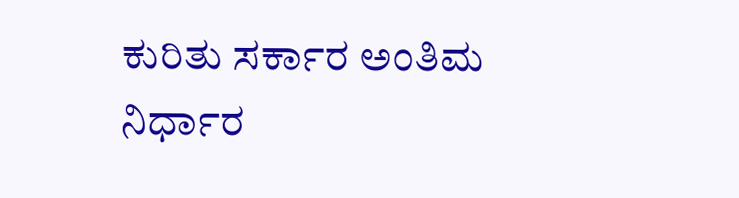ಕುರಿತು ಸರ್ಕಾರ ಅಂತಿಮ ನಿರ್ಧಾರ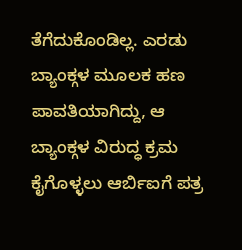ತೆಗೆದುಕೊಂಡಿಲ್ಲ. ಎರಡು ಬ್ಯಾಂಕ್ಗಳ ಮೂಲಕ ಹಣ ಪಾವತಿಯಾಗಿದ್ದು, ಆ ಬ್ಯಾಂಕ್ಗಳ ವಿರುದ್ಧ ಕ್ರಮ ಕೈಗೊಳ್ಳಲು ಆರ್ಬಿಐಗೆ ಪತ್ರ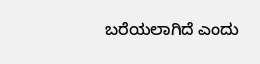ಬರೆಯಲಾಗಿದೆ ಎಂದು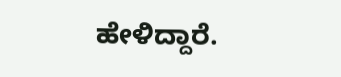ಹೇಳಿದ್ದಾರೆ.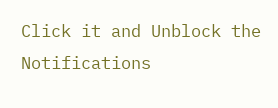Click it and Unblock the Notifications